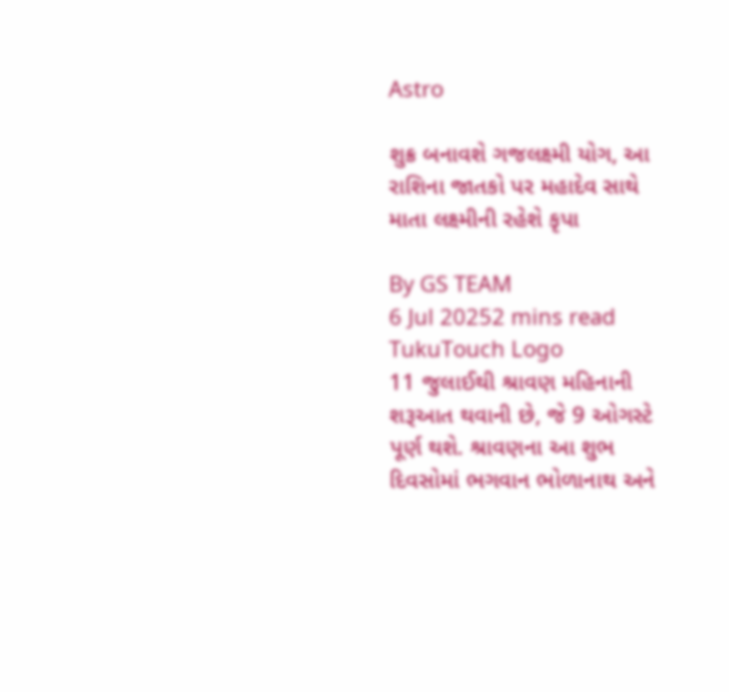Astro

શુક્ર બનાવશે ગજલક્ષ્મી યોગ, આ રાશિના જાતકો પર મહાદેવ સાથે માતા લક્ષ્મીની રહેશે કૃપા

By GS TEAM
6 Jul 20252 mins read
TukuTouch Logo
11 જુલાઈથી શ્રાવણ મહિનાની શરૂઆત થવાની છે, જે 9 ઓગસ્ટે પૂર્ણ થશે. શ્રાવણના આ શુભ દિવસોમાં ભગવાન ભોળાનાથ અને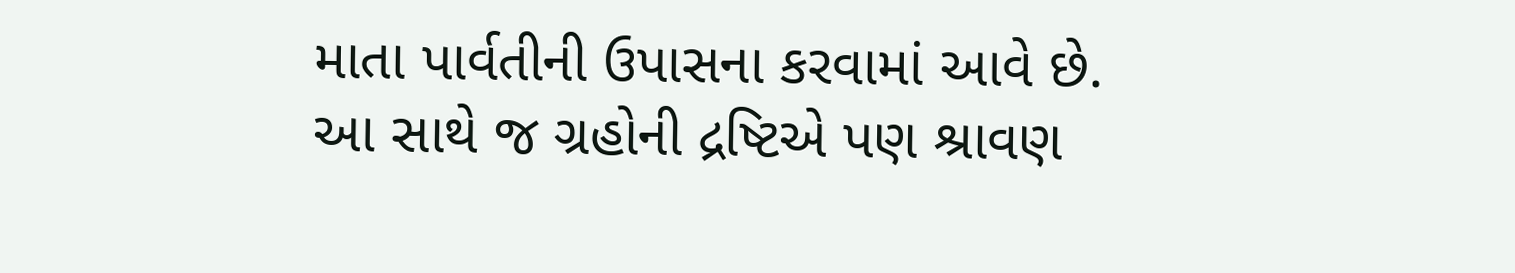માતા પાર્વતીની ઉપાસના કરવામાં આવે છે. આ સાથે જ ગ્રહોની દ્રષ્ટિએ પણ શ્રાવણ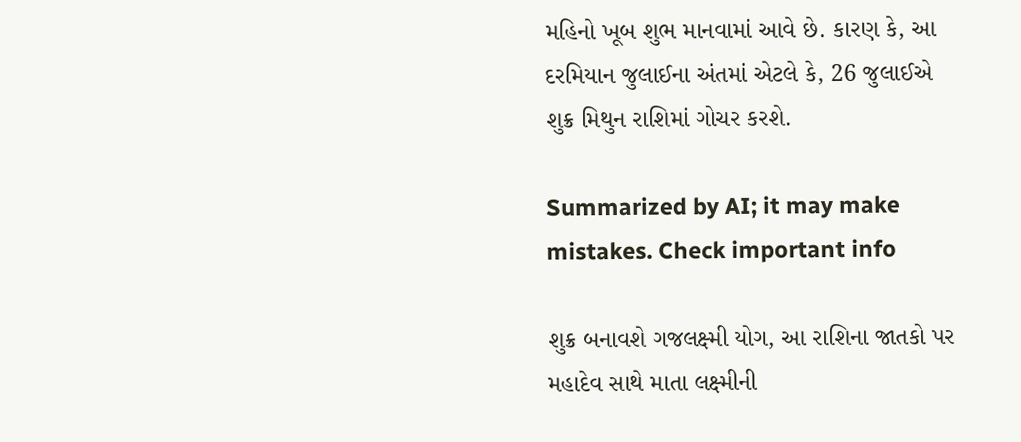મહિનો ખૂબ શુભ માનવામાં આવે છે. કારણ કે, આ દરમિયાન જુલાઈના અંતમાં એટલે કે, 26 જુલાઈએ શુક્ર મિથુન રાશિમાં ગોચર કરશે.

Summarized by AI; it may make mistakes. Check important info

શુક્ર બનાવશે ગજલક્ષ્મી યોગ, આ રાશિના જાતકો પર મહાદેવ સાથે માતા લક્ષ્મીની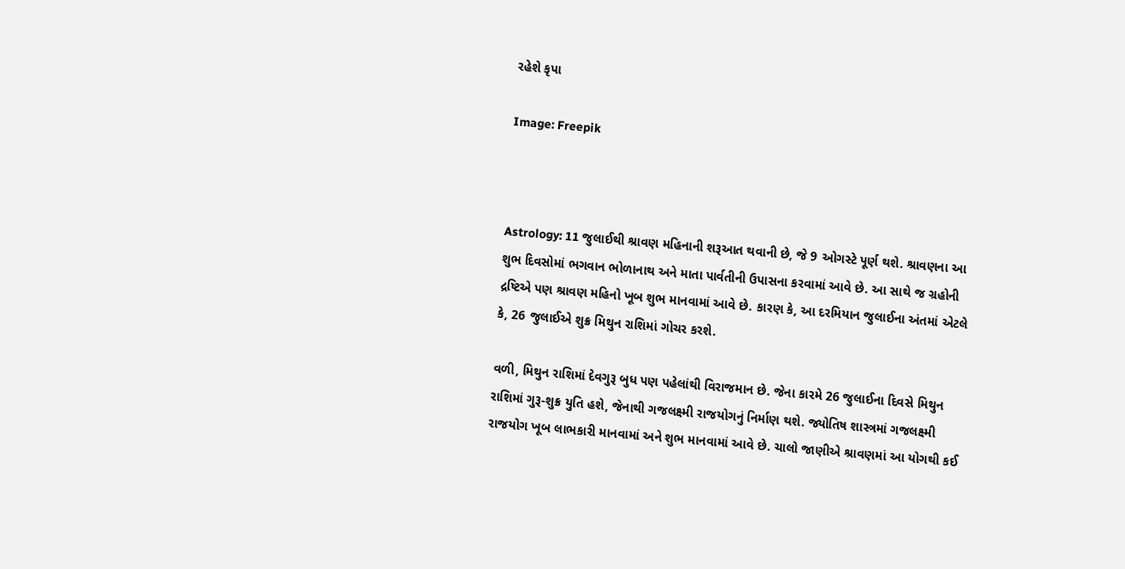રહેશે કૃપા

Image: Freepik



Astrology: 11 જુલાઈથી શ્રાવણ મહિનાની શરૂઆત થવાની છે, જે 9 ઓગસ્ટે પૂર્ણ થશે. શ્રાવણના આ શુભ દિવસોમાં ભગવાન ભોળાનાથ અને માતા પાર્વતીની ઉપાસના કરવામાં આવે છે. આ સાથે જ ગ્રહોની દ્રષ્ટિએ પણ શ્રાવણ મહિનો ખૂબ શુભ માનવામાં આવે છે. કારણ કે, આ દરમિયાન જુલાઈના અંતમાં એટલે કે, 26 જુલાઈએ શુક્ર મિથુન રાશિમાં ગોચર કરશે.

વળી, મિથુન રાશિમાં દેવગુરૂ બુધ પણ પહેલાંથી વિરાજમાન છે. જેના કારમે 26 જુલાઈના દિવસે મિથુન રાશિમાં ગુરૂ-શુક્ર યુતિ હશે, જેનાથી ગજલક્ષ્મી રાજયોગનું નિર્માણ થશે. જ્યોતિષ શાસ્ત્રમાં ગજલક્ષ્મી રાજયોગ ખૂબ લાભકારી માનવામાં અને શુભ માનવામાં આવે છે. ચાલો જાણીએ શ્રાવણમાં આ યોગથી કઈ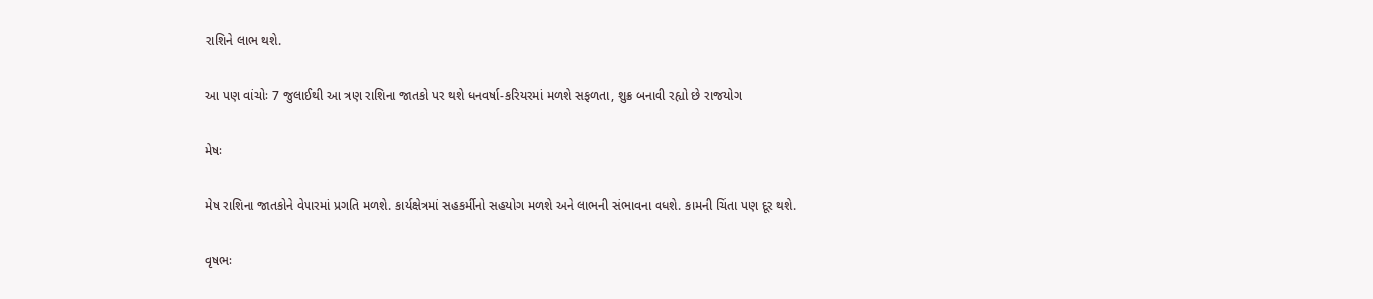રાશિને લાભ થશે.

આ પણ વાંચોઃ 7 જુલાઈથી આ ત્રણ રાશિના જાતકો પર થશે ધનવર્ષા-કરિયરમાં મળશે સફળતા, શુક્ર બનાવી રહ્યો છે રાજયોગ

મેષઃ

મેષ રાશિના જાતકોને વેપારમાં પ્રગતિ મળશે. કાર્યક્ષેત્રમાં સહકર્મીનો સહયોગ મળશે અને લાભની સંભાવના વધશે. કામની ચિંતા પણ દૂર થશે.

વૃષભઃ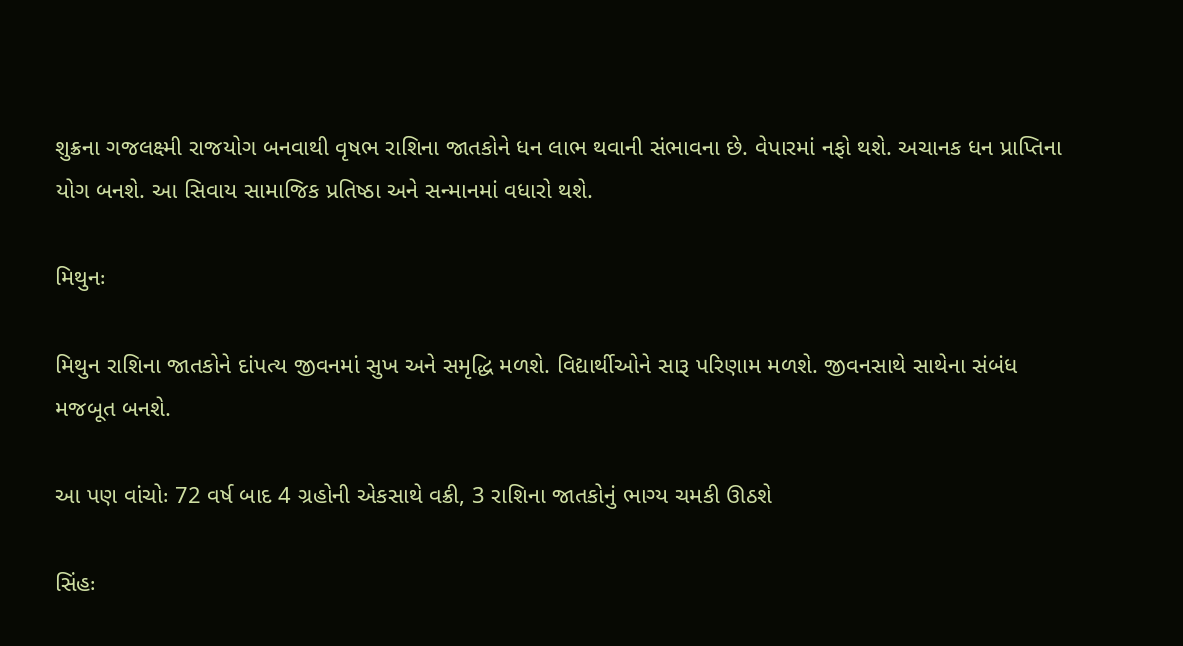શુક્રના ગજલક્ષ્મી રાજયોગ બનવાથી વૃષભ રાશિના જાતકોને ધન લાભ થવાની સંભાવના છે. વેપારમાં નફો થશે. અચાનક ધન પ્રાપ્તિના યોગ બનશે. આ સિવાય સામાજિક પ્રતિષ્ઠા અને સન્માનમાં વધારો થશે.

મિથુનઃ

મિથુન રાશિના જાતકોને દાંપત્ય જીવનમાં સુખ અને સમૃદ્ધિ મળશે. વિદ્યાર્થીઓને સારૂ પરિણામ મળશે. જીવનસાથે સાથેના સંબંધ મજબૂત બનશે.

આ પણ વાંચોઃ 72 વર્ષ બાદ 4 ગ્રહોની એકસાથે વક્રી, 3 રાશિના જાતકોનું ભાગ્ય ચમકી ઊઠશે

સિંહઃ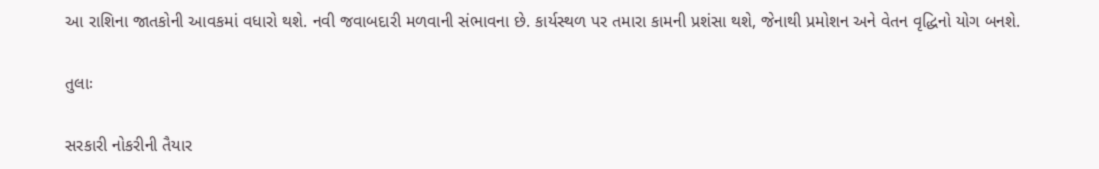આ રાશિના જાતકોની આવકમાં વધારો થશે. નવી જવાબદારી મળવાની સંભાવના છે. કાર્યસ્થળ પર તમારા કામની પ્રશંસા થશે, જેનાથી પ્રમોશન અને વેતન વૃદ્ધિનો યોગ બનશે.

તુલાઃ

સરકારી નોકરીની તૈયાર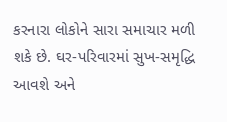કરનારા લોકોને સારા સમાચાર મળી શકે છે. ઘર-પરિવારમાં સુખ-સમૃદ્ધિ આવશે અને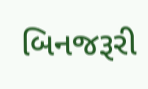બિનજરૂરી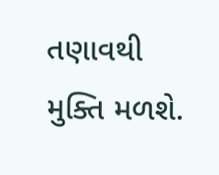તણાવથી મુક્તિ મળશે.